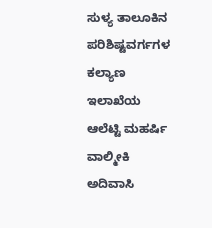ಸುಳ್ಯ ತಾಲೂಕಿನ ಪರಿಶಿಷ್ಟವರ್ಗಗಳ ಕಲ್ಯಾಣ ಇಲಾಖೆಯ ಆಲೆಟ್ಟಿ ಮಹರ್ಷಿ ವಾಲ್ಮೀಕಿ ಅದಿವಾಸಿ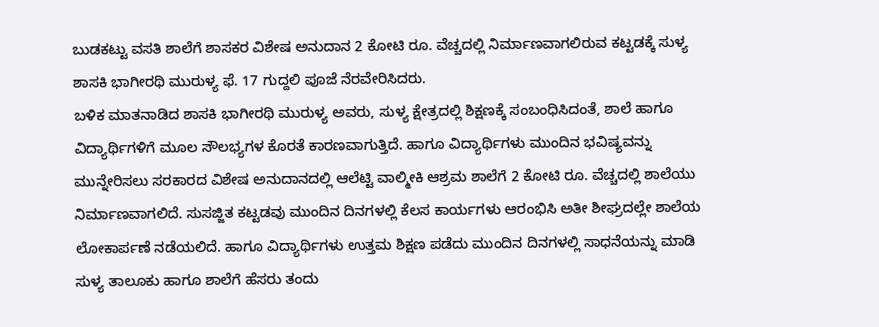ಬುಡಕಟ್ಟು ವಸತಿ ಶಾಲೆಗೆ ಶಾಸಕರ ವಿಶೇಷ ಅನುದಾನ 2 ಕೋಟಿ ರೂ. ವೆಚ್ಚದಲ್ಲಿ ನಿರ್ಮಾಣವಾಗಲಿರುವ ಕಟ್ಟಡಕ್ಕೆ ಸುಳ್ಯ ಶಾಸಕಿ ಭಾಗೀರಥಿ ಮುರುಳ್ಯ ಫೆ. 17 ಗುದ್ದಲಿ ಪೂಜೆ ನೆರವೇರಿಸಿದರು.
ಬಳಿಕ ಮಾತನಾಡಿದ ಶಾಸಕಿ ಭಾಗೀರಥಿ ಮುರುಳ್ಯ ಅವರು, ಸುಳ್ಯ ಕ್ಷೇತ್ರದಲ್ಲಿ ಶಿಕ್ಷಣಕ್ಕೆ ಸಂಬಂಧಿಸಿದಂತೆ, ಶಾಲೆ ಹಾಗೂ ವಿದ್ಯಾರ್ಥಿಗಳಿಗೆ ಮೂಲ ಸೌಲಭ್ಯಗಳ ಕೊರತೆ ಕಾರಣವಾಗುತ್ತಿದೆ. ಹಾಗೂ ವಿದ್ಯಾರ್ಥಿಗಳು ಮುಂದಿನ ಭವಿಷ್ಯವನ್ನು ಮುನ್ನೇರಿಸಲು ಸರಕಾರದ ವಿಶೇಷ ಅನುದಾನದಲ್ಲಿ ಆಲೆಟ್ಟಿ ವಾಲ್ಮೀಕಿ ಆಶ್ರಮ ಶಾಲೆಗೆ 2 ಕೋಟಿ ರೂ. ವೆಚ್ಚದಲ್ಲಿ ಶಾಲೆಯು ನಿರ್ಮಾಣವಾಗಲಿದೆ. ಸುಸಜ್ಜಿತ ಕಟ್ಟಡವು ಮುಂದಿನ ದಿನಗಳಲ್ಲಿ ಕೆಲಸ ಕಾರ್ಯಗಳು ಆರಂಭಿಸಿ ಅತೀ ಶೀಘ್ರದಲ್ಲೇ ಶಾಲೆಯ ಲೋಕಾರ್ಪಣೆ ನಡೆಯಲಿದೆ. ಹಾಗೂ ವಿದ್ಯಾರ್ಥಿಗಳು ಉತ್ತಮ ಶಿಕ್ಷಣ ಪಡೆದು ಮುಂದಿನ ದಿನಗಳಲ್ಲಿ ಸಾಧನೆಯನ್ನು ಮಾಡಿ ಸುಳ್ಯ ತಾಲೂಕು ಹಾಗೂ ಶಾಲೆಗೆ ಹೆಸರು ತಂದು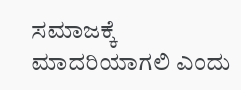ಸಮಾಜಕ್ಕೆ ಮಾದರಿಯಾಗಲಿ ಎಂದು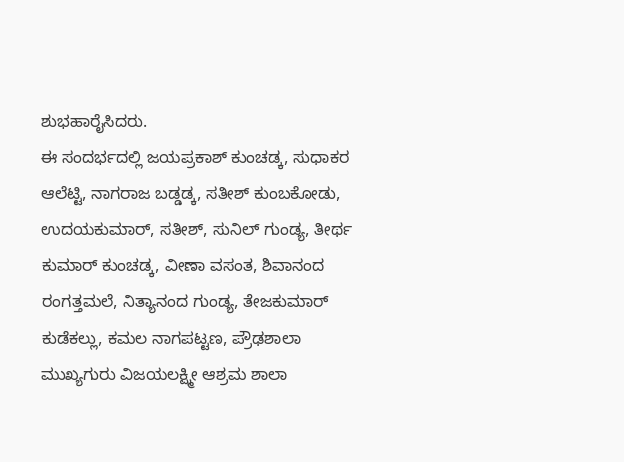ಶುಭಹಾರೈಸಿದರು.
ಈ ಸಂದರ್ಭದಲ್ಲಿ ಜಯಪ್ರಕಾಶ್ ಕುಂಚಡ್ಕ, ಸುಧಾಕರ ಆಲೆಟ್ಟಿ, ನಾಗರಾಜ ಬಡ್ಡಡ್ಕ, ಸತೀಶ್ ಕುಂಬಕೋಡು, ಉದಯಕುಮಾರ್, ಸತೀಶ್, ಸುನಿಲ್ ಗುಂಡ್ಯ, ತೀರ್ಥ ಕುಮಾರ್ ಕುಂಚಡ್ಕ, ವೀಣಾ ವಸಂತ, ಶಿವಾನಂದ ರಂಗತ್ತಮಲೆ, ನಿತ್ಯಾನಂದ ಗುಂಡ್ಯ, ತೇಜಕುಮಾರ್ ಕುಡೆಕಲ್ಲು, ಕಮಲ ನಾಗಪಟ್ಟಣ, ಪ್ರೌಢಶಾಲಾ ಮುಖ್ಯಗುರು ವಿಜಯಲಕ್ಷ್ಮೀ ಆಶ್ರಮ ಶಾಲಾ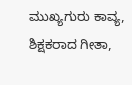ಮುಖ್ಯಗುರು ಕಾವ್ಯ, ಶಿಕ್ಷಕರಾದ ಗೀತಾ,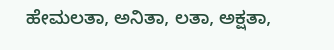ಹೇಮಲತಾ, ಅನಿತಾ, ಲತಾ, ಅಕ್ಷತಾ,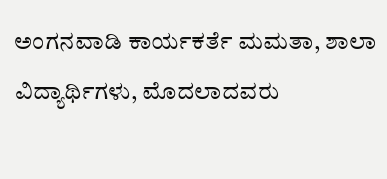ಅಂಗನವಾಡಿ ಕಾರ್ಯಕರ್ತೆ ಮಮತಾ, ಶಾಲಾ ವಿದ್ಯಾರ್ಥಿಗಳು, ಮೊದಲಾದವರು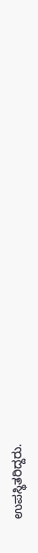ಉಪಸ್ಥಿತರಿದ್ದರು.